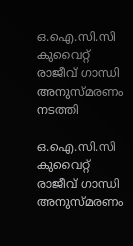ഒ.ഐ.സി.സി കുവൈറ്റ്‌ രാജീവ് ഗാന്ധി അനുസ്മരണം നടത്തി

ഒ.ഐ.സി.സി കുവൈറ്റ്‌ രാജീവ് ഗാന്ധി അനുസ്മരണം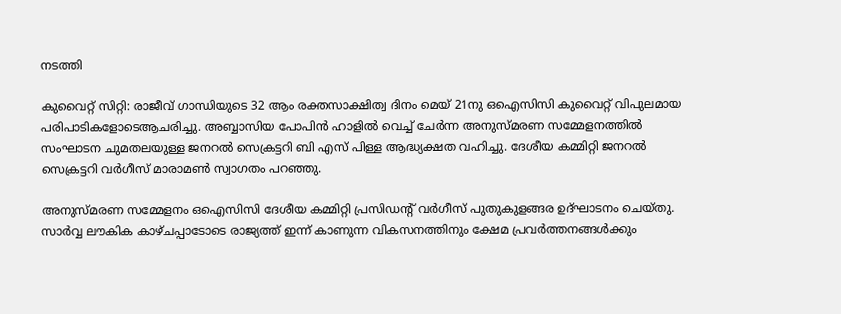നടത്തി

കുവൈറ്റ് സിറ്റി: രാജീവ് ഗാന്ധിയുടെ 32 ആം രക്തസാക്ഷിത്വ ദിനം മെയ്‌ 21നു ഒഐസിസി കുവൈറ്റ്‌ വിപുലമായ പരിപാടികളോടെആചരിച്ചു. അബ്ബാസിയ പോപിൻ ഹാളിൽ വെച്ച് ചേർന്ന അനുസ്മരണ സമ്മേളനത്തിൽ സംഘാടന ചുമതലയുള്ള ജനറൽ സെക്രട്ടറി ബി എസ് പിള്ള ആദ്ധ്യക്ഷത വഹിച്ചു. ദേശീയ കമ്മിറ്റി ജനറൽ സെക്രട്ടറി വർഗീസ് മാരാമൺ സ്വാഗതം പറഞ്ഞു.

അനുസ്മരണ സമ്മേളനം ഒഐസിസി ദേശീയ കമ്മിറ്റി പ്രസിഡന്റ്‌ വർഗീസ് പുതുകുളങ്ങര ഉദ്ഘാടനം ചെയ്തു. സാർവ്വ ലൗകിക കാഴ്ചപ്പാടോടെ രാജ്യത്ത് ഇന്ന് കാണുന്ന വികസനത്തിനും ക്ഷേമ പ്രവർത്തനങ്ങൾക്കും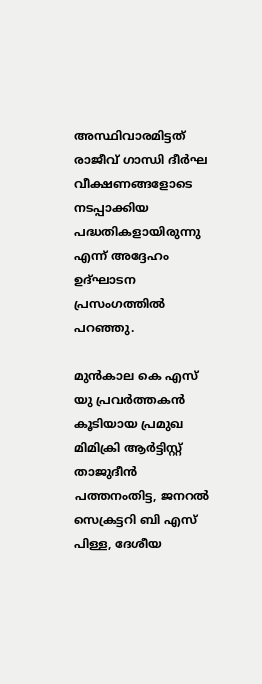അസ്ഥിവാരമിട്ടത് രാജീവ് ഗാന്ധി ദീർഘ വീക്ഷണങ്ങളോടെ നടപ്പാക്കിയ പദ്ധതികളായിരുന്നു എന്ന് അദ്ദേഹം ഉദ്ഘാടന പ്രസംഗത്തിൽ പറഞ്ഞു.

മുൻകാല കെ എസ് യു പ്രവർത്തകൻ കൂടിയായ പ്രമുഖ മിമിക്രി ആർട്ടിസ്റ്റ് താജുദീൻ പത്തനംതിട്ട, ജനറൽ സെക്രട്ടറി ബി എസ് പിള്ള, ദേശീയ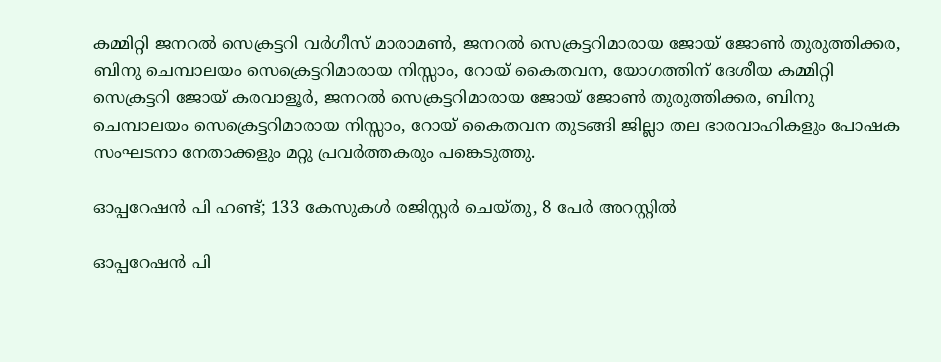കമ്മിറ്റി ജനറൽ സെക്രട്ടറി വർഗീസ് മാരാമൺ, ജനറൽ സെക്രട്ടറിമാരായ ജോയ് ജോൺ തുരുത്തിക്കര, ബിനു ചെമ്പാലയം സെക്രെട്ടറിമാരായ നിസ്സാം, റോയ് കൈതവന, യോഗത്തിന് ദേശീയ കമ്മിറ്റി സെക്രട്ടറി ജോയ് കരവാളൂർ, ജനറൽ സെക്രട്ടറിമാരായ ജോയ് ജോൺ തുരുത്തിക്കര, ബിനു ചെമ്പാലയം സെക്രെട്ടറിമാരായ നിസ്സാം, റോയ് കൈതവന തുടങ്ങി ജില്ലാ തല ഭാരവാഹികളും പോഷക സംഘടനാ നേതാക്കളും മറ്റു പ്രവർത്തകരും പങ്കെടുത്തു.

ഓപ്പറേഷൻ പി ഹണ്ട്; 133 കേസുകൾ രജിസ്റ്റർ ചെയ്തു, 8 പേർ അറസ്റ്റില്‍

ഓപ്പറേഷൻ പി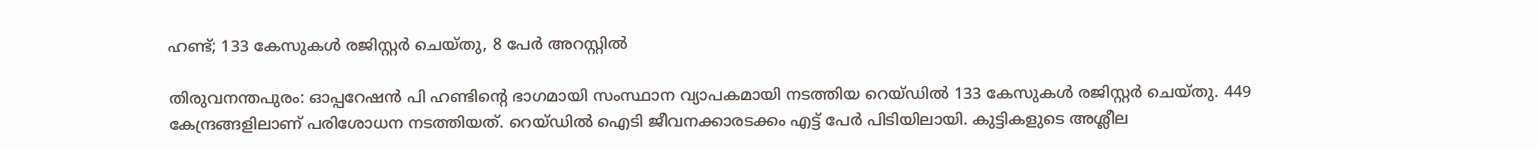ഹണ്ട്; 133 കേസുകൾ രജിസ്റ്റർ ചെയ്തു, 8 പേർ അറസ്റ്റില്‍

തിരുവനന്തപുരം: ഓപ്പറേഷൻ പി ഹണ്ടിന്‍റെ ഭാഗമായി സംസ്ഥാന വ്യാപകമായി നടത്തിയ റെയ്ഡിൽ 133 കേസുകൾ രജിസ്റ്റർ ചെയ്തു. 449 കേന്ദ്രങ്ങളിലാണ് പരിശോധന നടത്തിയത്. റെയ്ഡിൽ ഐടി ജീവനക്കാരടക്കം എട്ട് പേർ പിടിയിലായി. കുട്ടികളുടെ അശ്ലീല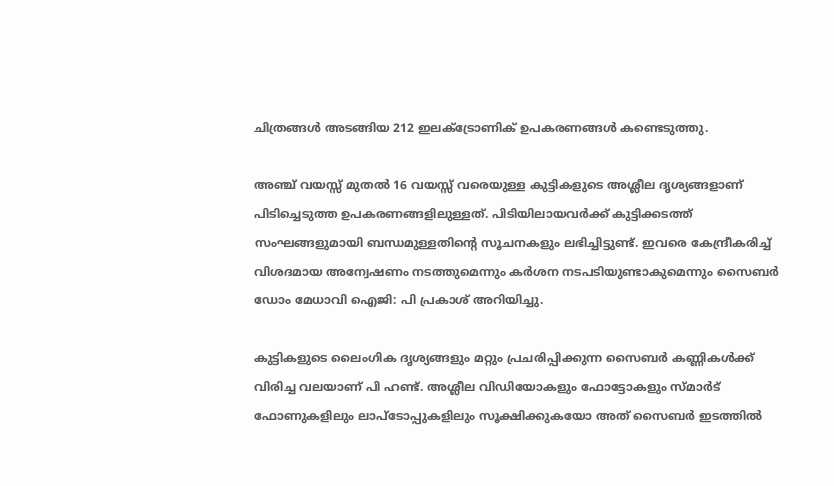ചിത്രങ്ങൾ അടങ്ങിയ 212 ഇലക്ട്രോണിക് ഉപകരണങ്ങൾ കണ്ടെടുത്തു.

അഞ്ച് വയസ്സ് മുതൽ 16 വയസ്സ് വരെയുള്ള കുട്ടികളുടെ അശ്ലീല ദൃശ്യങ്ങളാണ് പിടിച്ചെടുത്ത ഉപകരണങ്ങളിലുള്ളത്. പിടിയിലായവർക്ക് കുട്ടിക്കടത്ത് സംഘങ്ങളുമായി ബന്ധമുള്ളതിന്‍റെ സൂചനകളും ലഭിച്ചിട്ടുണ്ട്. ഇവരെ കേന്ദ്രീകരിച്ച് വിശദമായ അന്വേഷണം നടത്തുമെന്നും കർശന നടപടിയുണ്ടാകുമെന്നും സൈബർ ഡോം മേധാവി ഐജി: പി പ്രകാശ് അറിയിച്ചു.

കുട്ടികളുടെ ലൈംഗിക ദൃശ്യങ്ങളും മറ്റും പ്രചരിപ്പിക്കുന്ന സൈബര്‍ കണ്ണികള്‍ക്ക് വിരിച്ച വലയാണ് പി ഹണ്ട്. അശ്ലീല വിഡിയോകളും ഫോട്ടോകളും സ്മാർട് ഫോണുകളിലും ലാപ്ടോപ്പുകളിലും സൂക്ഷിക്കുകയോ അത് സൈബര്‍ ഇടത്തില്‍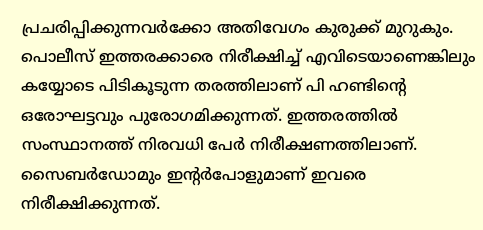പ്രചരിപ്പിക്കുന്നവര്‍ക്കോ അതിവേഗം കുരുക്ക് മുറുകും. പൊലീസ് ഇത്തരക്കാരെ നിരീക്ഷിച്ച് എവിടെയാണെങ്കിലും കയ്യോടെ പിടികൂടുന്ന തരത്തിലാണ് പി ഹണ്ടിന്‍റെ ഒരോഘട്ടവും പുരോഗമിക്കുന്നത്. ഇത്തരത്തിൽ സംസ്ഥാനത്ത് നിരവധി പേർ നിരീക്ഷണത്തിലാണ്. സൈബർഡോമും ഇന്റർപോളുമാണ് ഇവരെ നിരീക്ഷിക്കുന്നത്.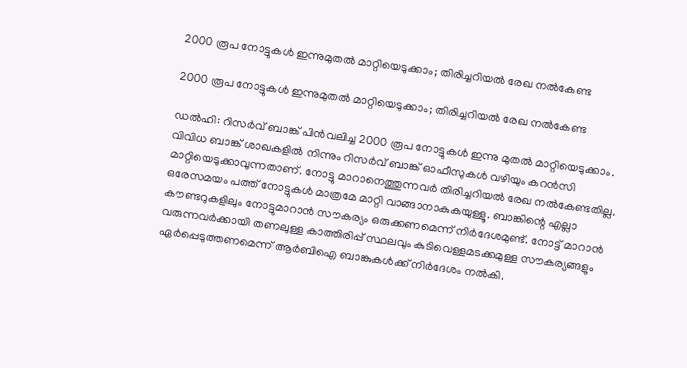2000 രൂപ നോട്ടുകള്‍ ഇന്നുമുതല്‍ മാറ്റിയെടുക്കാം; തിരിച്ചറിയല്‍ രേഖ നല്‍കേണ്ട

2000 രൂപ നോട്ടുകള്‍ ഇന്നുമുതല്‍ മാറ്റിയെടുക്കാം; തിരിച്ചറിയല്‍ രേഖ നല്‍കേണ്ട

ഡല്‍ഹി: റിസര്‍വ് ബാങ്ക് പിന്‍വലിച്ച 2000 രൂപ നോട്ടുകള്‍ ഇന്നു മുതല്‍ മാറ്റിയെടുക്കാം. വിവിധ ബാങ്ക് ശാഖകളില്‍ നിന്നും റിസര്‍വ് ബാങ്ക് ഓഫീസുകള്‍ വഴിയും കറന്‍സി മാറ്റിയെടുക്കാവുന്നതാണ്. നോട്ടു മാറാനെത്തുന്നവര്‍ തിരിച്ചറിയല്‍ രേഖ നല്‍കേണ്ടതില്ല.
ഒരേസമയം പത്ത് നോട്ടുകള്‍ മാത്രമേ മാറ്റി വാങ്ങാനാകുകയുള്ളൂ. ബാങ്കിന്റെ എല്ലാ കൗണ്ടറുകളിലും നോട്ടുമാറാന്‍ സൗകര്യം ഒരുക്കണമെന്ന് നിര്‍ദേശമുണ്ട്. നോട്ട് മാറാന്‍ വരുന്നവര്‍ക്കായി തണലുള്ള കാത്തിരിപ്പ് സ്ഥലവും കുടിവെള്ളമടക്കമുള്ള സൗകര്യങ്ങളും ഏര്‍പ്പെടുത്തണമെന്ന് ആര്‍ബിഐ ബാങ്കുകള്‍ക്ക് നിര്‍ദേശം നല്‍കി.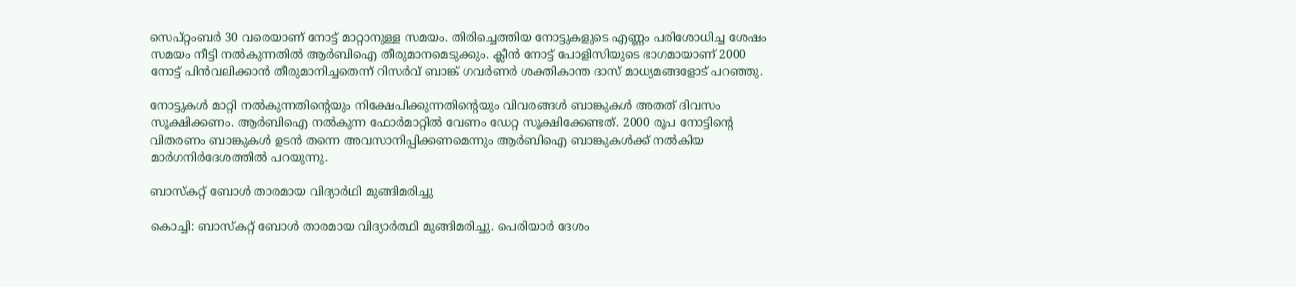സെപ്റ്റംബര്‍ 30 വരെയാണ് നോട്ട് മാറ്റാനുള്ള സമയം. തിരിച്ചെത്തിയ നോട്ടുകളുടെ എണ്ണം പരിശോധിച്ച ശേഷം സമയം നീട്ടി നല്‍കുന്നതില്‍ ആര്‍ബിഐ തീരുമാനമെടുക്കും. ക്ലീന്‍ നോട്ട് പോളിസിയുടെ ഭാഗമായാണ് 2000 നോട്ട് പിന്‍വലിക്കാന്‍ തീരുമാനിച്ചതെന്ന് റിസര്‍വ് ബാങ്ക് ഗവര്‍ണര്‍ ശക്തികാന്ത ദാസ് മാധ്യമങ്ങളോട് പറഞ്ഞു.

നോട്ടുകള്‍ മാറ്റി നല്‍കുന്നതിന്റെയും നിക്ഷേപിക്കുന്നതിന്റെയും വിവരങ്ങള്‍ ബാങ്കുകള്‍ അതത് ദിവസം സൂക്ഷിക്കണം. ആര്‍ബിഐ നല്‍കുന്ന ഫോര്‍മാറ്റില്‍ വേണം ഡേറ്റ സൂക്ഷിക്കേണ്ടത്. 2000 രൂപ നോട്ടിന്റെ വിതരണം ബാങ്കുകള്‍ ഉടന്‍ തന്നെ അവസാനിപ്പിക്കണമെന്നും ആർബിഐ ബാങ്കുകൾക്ക് നൽകിയ മാര്‍ഗനിര്‍ദേശത്തില്‍ പറയുന്നു.

ബാസ്‌കറ്റ് ബോള്‍ താരമായ വിദ്യാർഥി മുങ്ങിമരിച്ചു

കൊച്ചി: ബാസ്‌കറ്റ് ബോള്‍ താരമായ വിദ്യാര്‍ത്ഥി മുങ്ങിമരിച്ചു. പെരിയാര്‍ ദേശം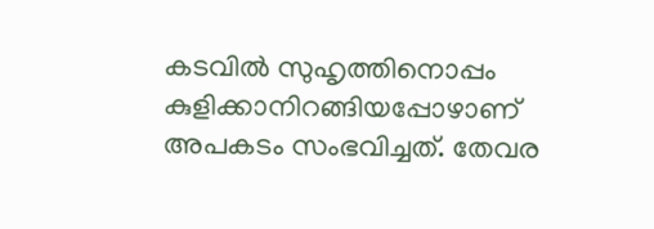കടവില്‍ സുഹൃത്തിനൊപ്പം കുളിക്കാനിറങ്ങിയപ്പോഴാണ് അപകടം സംഭവിച്ചത്. തേവര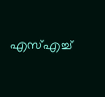എസ്എച്ച്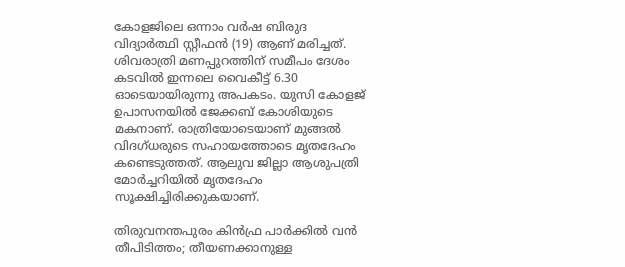കോളജിലെ ഒന്നാം വര്‍ഷ ബിരുദ വിദ്യാര്‍ത്ഥി സ്റ്റീഫന്‍ (19) ആണ് മരിച്ചത്. ശിവരാത്രി മണപ്പുറത്തിന് സമീപം ദേശം കടവിൽ ഇന്നലെ വൈകീട്ട് 6.30 ഓടെയായിരുന്നു അപകടം. യുസി കോളജ് ഉപാസനയിൽ ജേക്കബ് കോശിയുടെ മകനാണ്. രാത്രിയോടെയാണ് മുങ്ങൽ വിദഗ്ധരുടെ സഹായത്തോടെ മൃതദേഹം കണ്ടെടുത്തത്. ആലുവ ജില്ലാ ആശുപത്രി മോർച്ചറിയിൽ മൃതദേഹം സൂക്ഷിച്ചിരിക്കുകയാണ്.

തിരുവനന്തപുരം കിൻഫ്ര പാർക്കിൽ വൻ തീപിടിത്തം; തീയണക്കാനുള്ള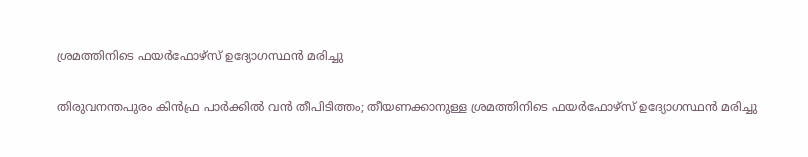ശ്രമത്തിനിടെ ഫയർഫോഴ്സ് ഉദ്യോഗസ്ഥൻ മരിച്ചു

തിരുവനന്തപുരം കിൻഫ്ര പാർക്കിൽ വൻ തീപിടിത്തം; തീയണക്കാനുള്ള ശ്രമത്തിനിടെ ഫയർഫോഴ്സ് ഉദ്യോഗസ്ഥൻ മരിച്ചു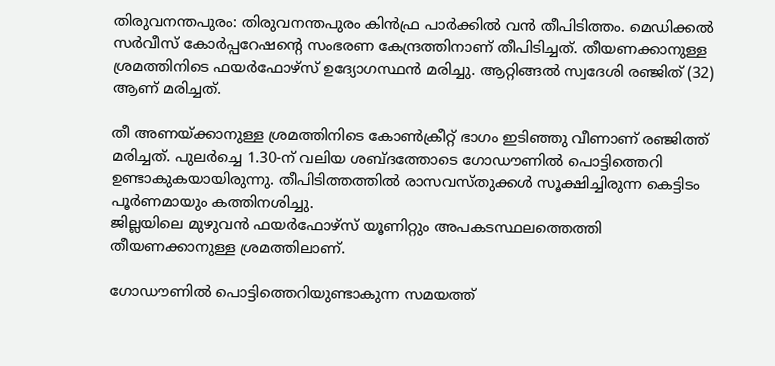തിരുവനന്തപുരം: തിരുവനന്തപുരം കിൻഫ്ര പാർക്കിൽ വൻ തീപിടിത്തം. മെഡിക്കൽ സർവീസ് കോർപ്പറേഷന്റെ സംഭരണ കേന്ദ്രത്തിനാണ് തീപിടിച്ചത്. തീയണക്കാനുള്ള ശ്രമത്തിനിടെ ഫയർഫോഴ്സ് ഉദ്യോഗസ്ഥൻ മരിച്ചു. ആറ്റിങ്ങൽ സ്വദേശി രഞ്ജിത് (32) ആണ് മരിച്ചത്.

തീ അണയ്ക്കാനുള്ള ശ്രമത്തിനിടെ കോൺക്രീറ്റ് ഭാഗം ഇടിഞ്ഞു വീണാണ് രഞ്ജിത്ത് മരിച്ചത്. പുലർച്ചെ 1.30-ന് വലിയ ശബ്ദത്തോടെ ഗോഡൗണിൽ പൊട്ടിത്തെറി ഉണ്ടാകുകയായിരുന്നു. തീപിടിത്തത്തിൽ രാസവസ്തുക്കൾ സൂക്ഷിച്ചിരുന്ന കെട്ടിടം പൂർണമായും കത്തിനശിച്ചു.
ജില്ലയിലെ മുഴുവൻ ഫയർഫോഴ്സ് യൂണിറ്റും അപകടസ്ഥലത്തെത്തി തീയണക്കാനുള്ള ശ്രമത്തിലാണ്.

ഗോഡൗണിൽ പൊട്ടിത്തെറിയുണ്ടാകുന്ന സമയത്ത്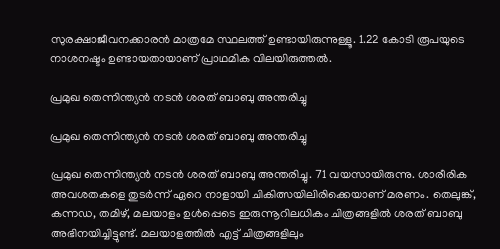സുരക്ഷാജീവനക്കാരൻ മാത്രമേ സ്ഥലത്ത് ഉണ്ടായിരുന്നുള്ളൂ. 1.22 കോടി രൂപയുടെ നാശനഷ്ടം ഉണ്ടായതായാണ് പ്രാഥമിക വിലയിരുത്തൽ.

പ്രമുഖ തെന്നിന്ത്യന്‍ നടന്‍ ശരത് ബാബു അന്തരിച്ചു

പ്രമുഖ തെന്നിന്ത്യന്‍ നടന്‍ ശരത് ബാബു അന്തരിച്ചു

പ്രമുഖ തെന്നിന്ത്യന്‍ നടന്‍ ശരത് ബാബു അന്തരിച്ചു. 71 വയസായിരുന്നു. ശാരീരിക അവശതകളെ തുടര്‍ന്ന് ഏറെ നാളായി ചികിത്സയിലിരിക്കെയാണ് മരണം. തെലുങ്ക്, കന്നഡ, തമിഴ്, മലയാളം ഉള്‍പ്പെടെ ഇരുന്നൂറിലധികം ചിത്രങ്ങളില്‍ ശരത് ബാബു അഭിനയിച്ചിട്ടുണ്ട്. മലയാളത്തില്‍ എട്ട് ചിത്രങ്ങളിലും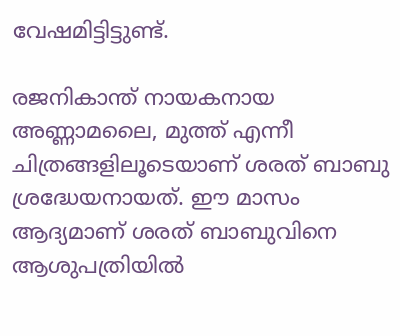വേഷമിട്ടിട്ടുണ്ട്.

രജനികാന്ത് നായകനായ അണ്ണാമലൈ, മുത്ത് എന്നീ ചിത്രങ്ങളിലൂടെയാണ് ശരത് ബാബു ശ്രദ്ധേയനായത്. ഈ മാസം ആദ്യമാണ് ശരത് ബാബുവിനെ ആശുപത്രിയില്‍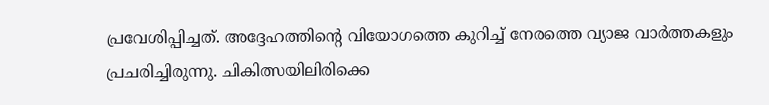പ്രവേശിപ്പിച്ചത്. അദ്ദേഹത്തിന്റെ വിയോഗത്തെ കുറിച്ച് നേരത്തെ വ്യാജ വാര്‍ത്തകളും പ്രചരിച്ചിരുന്നു. ചികിത്സയിലിരിക്കെ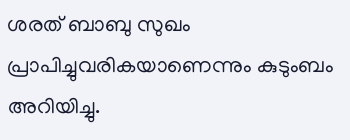ശരത് ബാബു സുഖം പ്രാപിച്ചുവരികയാണെന്നും കുടുംബം അറിയിച്ചു.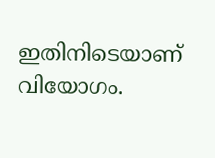ഇതിനിടെയാണ് വിയോഗം.